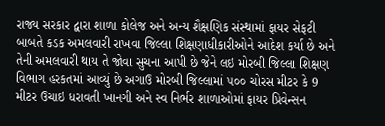રાજ્ય સરકાર દ્વારા શાળા કોલેજ અને અન્ય શૈક્ષણિક સંસ્થામાં ફાયર સેફટી બાબતે કડક અમલવારી રાખવા જિલ્લા શિક્ષણાધીકારીઓને આદેશ કર્યા છે અને તેની અમલવારી થાય તે જોવા સુચના આપી છે જેને લઇ મોરબી જિલ્લા શિક્ષણ વિભાગ હરકતમાં આવ્યું છે અગાઉ મોરબી જિલ્લામાં ૫૦૦ ચોરસ મીટર કે 9 મીટર ઉચાઇ ધરાવતી ખાનગી અને સ્વ નિર્ભર શાળાઓમાં ફાયર પ્રિવેન્સન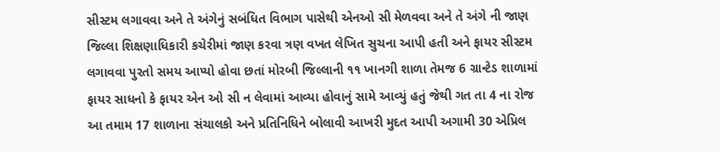સીસ્ટમ લગાવવા અને તે અંગેનું સબંધિત વિભાગ પાસેથી એનઓ સી મેળવવા અને તે અંગે ની જાણ જિલ્લા શિક્ષણાધિકારી કચેરીમાં જાણ કરવા ત્રણ વખત લેખિત સુચના આપી હતી અને ફાયર સીસ્ટમ લગાવવા પુરતો સમય આપ્યો હોવા છતાં મોરબી જિલ્લાની ૧૧ ખાનગી શાળા તેમજ 6 ગ્રાન્ટેડ શાળામાં ફાયર સાધનો કે ફાયર એન ઓ સી ન લેવામાં આવ્યા હોવાનું સામે આવ્યું હતું જેથી ગત તા 4 ના રોજ આ તમામ 17 શાળાના સંચાલકો અને પ્રતિનિધિને બોલાવી આખરી મુદત આપી અગામી 30 એપ્રિલ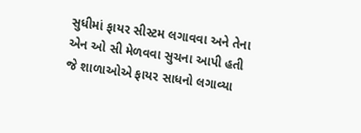સુધીમાં ફાયર સીસ્ટમ લગાવવા અને તેના એન ઓ સી મેળવવા સુચના આપી હતી
જે શાળાઓએ ફાયર સાધનો લગાવ્યા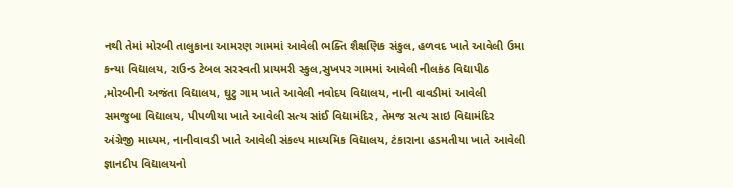નથી તેમાં મોરબી તાલુકાના આમરણ ગામમાં આવેલી ભક્તિ શૈક્ષણિક સંકુલ, હળવદ ખાતે આવેલી ઉમા કન્યા વિદ્યાલય, રાઉન્ડ ટેબલ સરસ્વતી પ્રાયમરી સ્કુલ,સુખપર ગામમાં આવેલી નીલકંઠ વિદ્યાપીઠ ,મોરબીની અજંતા વિદ્યાલય, ઘુટુ ગામ ખાતે આવેલી નવોદય વિદ્યાલય, નાની વાવડીમાં આવેલી સમજુબા વિદ્યાલય, પીપળીયા ખાતે આવેલી સત્ય સાંઈ વિદ્યામંદિર, તેમજ સત્ય સાઇ વિદ્યામંદિર અંગ્રેજી માધ્યમ, નાનીવાવડી ખાતે આવેલી સંકલ્પ માધ્યમિક વિદ્યાલય, ટંકારાના હડમતીયા ખાતે આવેલી જ્ઞાનદીપ વિદ્યાલયનો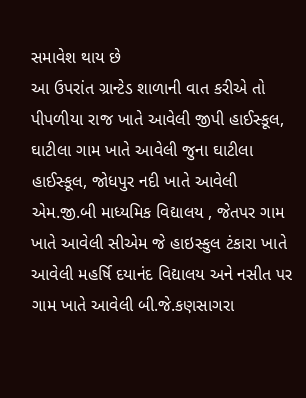સમાવેશ થાય છે
આ ઉપરાંત ગ્રાન્ટેડ શાળાની વાત કરીએ તો પીપળીયા રાજ ખાતે આવેલી જીપી હાઈસ્કૂલ, ઘાટીલા ગામ ખાતે આવેલી જુના ઘાટીલા હાઈસ્કૂલ, જોધપુર નદી ખાતે આવેલી એમ.જી.બી માધ્યમિક વિદ્યાલય , જેતપર ગામ ખાતે આવેલી સીએમ જે હાઇસ્કુલ ટંકારા ખાતે આવેલી મહર્ષિ દયાનંદ વિદ્યાલય અને નસીત પર ગામ ખાતે આવેલી બી.જે.કણસાગરા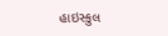હાઇસ્કુલ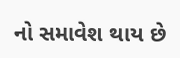નો સમાવેશ થાય છે